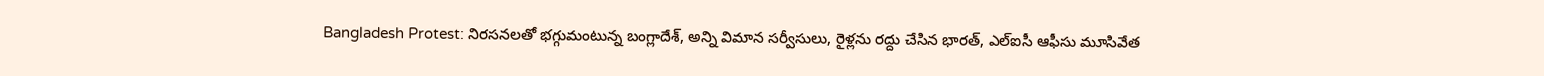Bangladesh Protest: నిరసనలతో భగ్గుమంటున్న బంగ్లాదేశ్, అన్ని విమాన సర్వీసులు, రైళ్లను రద్దు చేసిన భారత్, ఎల్ఐసీ ఆఫీసు మూసివేత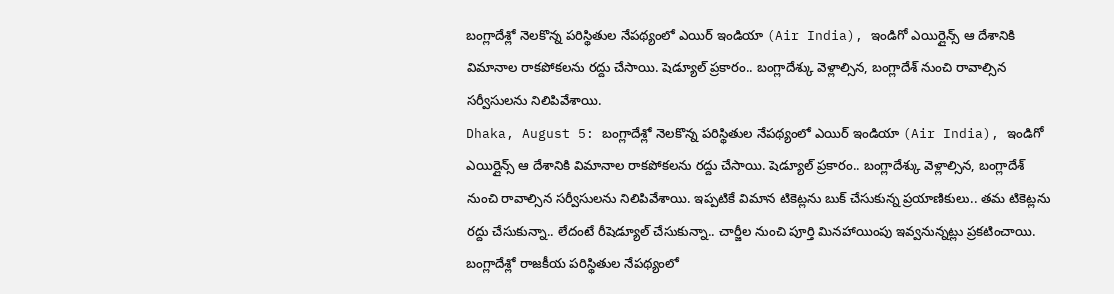బంగ్లాదేశ్లో నెలకొన్న పరిస్థితుల నేపథ్యంలో ఎయిర్ ఇండియా (Air India), ఇండిగో ఎయిర్లైన్స్ ఆ దేశానికి విమానాల రాకపోకలను రద్దు చేసాయి. షెడ్యూల్ ప్రకారం.. బంగ్లాదేశ్కు వెళ్లాల్సిన, బంగ్లాదేశ్ నుంచి రావాల్సిన సర్వీసులను నిలిపివేశాయి.
Dhaka, August 5: బంగ్లాదేశ్లో నెలకొన్న పరిస్థితుల నేపథ్యంలో ఎయిర్ ఇండియా (Air India), ఇండిగో ఎయిర్లైన్స్ ఆ దేశానికి విమానాల రాకపోకలను రద్దు చేసాయి. షెడ్యూల్ ప్రకారం.. బంగ్లాదేశ్కు వెళ్లాల్సిన, బంగ్లాదేశ్ నుంచి రావాల్సిన సర్వీసులను నిలిపివేశాయి. ఇప్పటికే విమాన టికెట్లను బుక్ చేసుకున్న ప్రయాణికులు.. తమ టికెట్లను రద్దు చేసుకున్నా.. లేదంటే రీషెడ్యూల్ చేసుకున్నా.. చార్జీల నుంచి పూర్తి మినహాయింపు ఇవ్వనున్నట్లు ప్రకటించాయి.
బంగ్లాదేశ్లో రాజకీయ పరిస్థితుల నేపథ్యంలో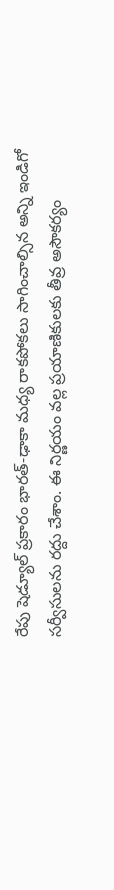రేపు షెడ్యూల్ ప్రకారం భారత్-ఢాకా మధ్య రాకపోకలు సాగించాల్సిన అన్ని ఇండిగో సర్వీసులను రద్దు చేశాం. ఈ నిర్ణయం వల్ల ప్రయాణికులకు తీవ్ర అసౌకర్యం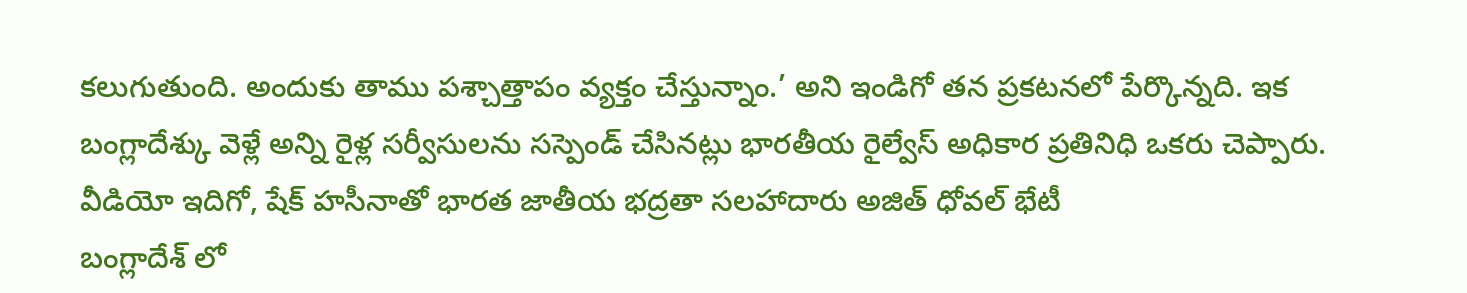కలుగుతుంది. అందుకు తాము పశ్చాత్తాపం వ్యక్తం చేస్తున్నాం.’ అని ఇండిగో తన ప్రకటనలో పేర్కొన్నది. ఇక బంగ్లాదేశ్కు వెళ్లే అన్ని రైళ్ల సర్వీసులను సస్పెండ్ చేసినట్లు భారతీయ రైల్వేస్ అధికార ప్రతినిధి ఒకరు చెప్పారు. వీడియో ఇదిగో, షేక్ హసీనాతో భారత జాతీయ భద్రతా సలహాదారు అజిత్ ధోవల్ భేటీ
బంగ్లాదేశ్ లో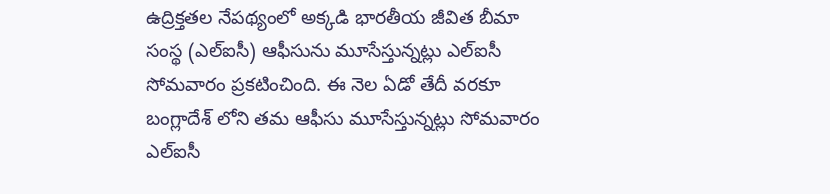ఉద్రిక్తతల నేపథ్యంలో అక్కడి భారతీయ జీవిత బీమా సంస్థ (ఎల్ఐసీ) ఆఫీసును మూసేస్తున్నట్లు ఎల్ఐసీ సోమవారం ప్రకటించింది. ఈ నెల ఏడో తేదీ వరకూ బంగ్లాదేశ్ లోని తమ ఆఫీసు మూసేస్తున్నట్లు సోమవారం ఎల్ఐసీ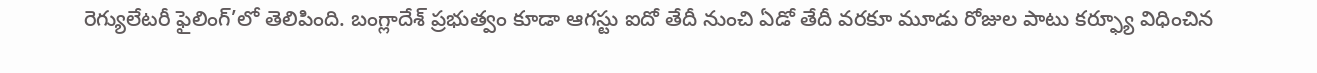రెగ్యులేటరీ ఫైలింగ్’లో తెలిపింది. బంగ్లాదేశ్ ప్రభుత్వం కూడా ఆగస్టు ఐదో తేదీ నుంచి ఏడో తేదీ వరకూ మూడు రోజుల పాటు కర్ఫ్యూ విధించిన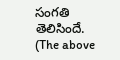సంగతి తెలిసిందే.
(The above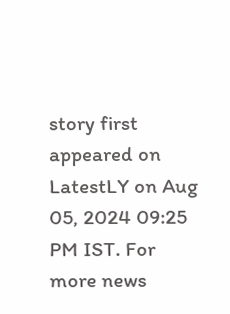story first appeared on LatestLY on Aug 05, 2024 09:25 PM IST. For more news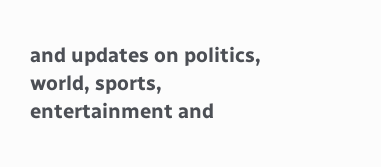and updates on politics, world, sports, entertainment and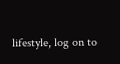lifestyle, log on to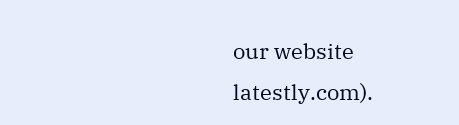our website latestly.com).